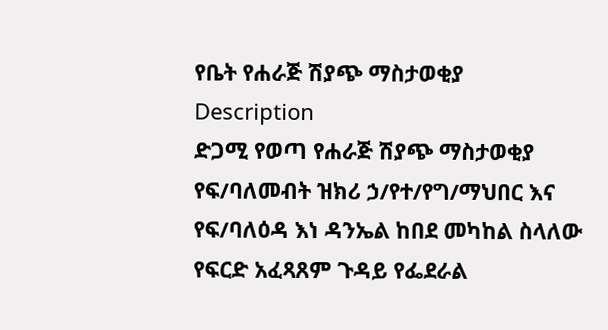የቤት የሐራጅ ሽያጭ ማስታወቂያ
Description
ድጋሚ የወጣ የሐራጅ ሽያጭ ማስታወቂያ
የፍ/ባለመብት ዝክሪ ኃ/የተ/የግ/ማህበር እና የፍ/ባለዕዳ እነ ዳንኤል ከበደ መካከል ስላለው የፍርድ አፈጻጸም ጉዳይ የፌደራል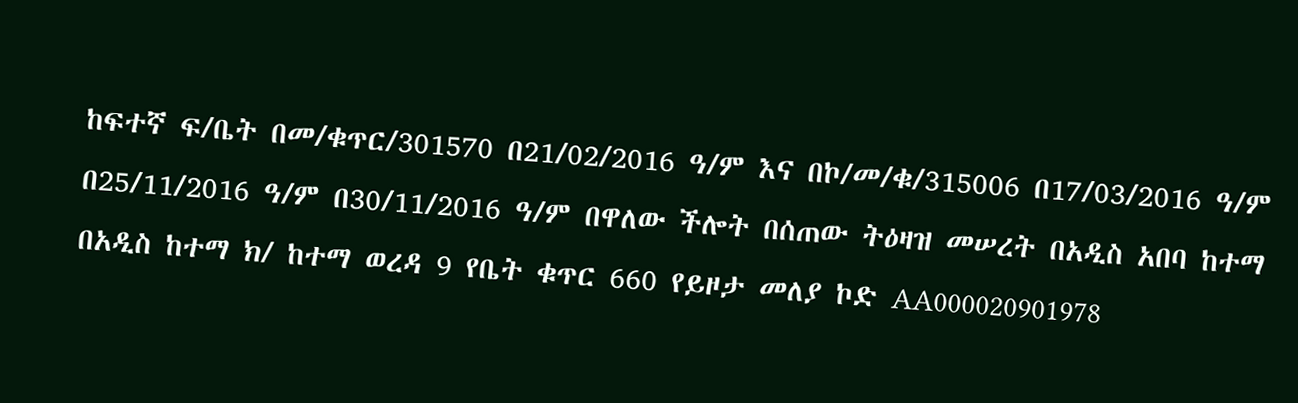ከፍተኛ ፍ/ቤት በመ/ቁጥር/301570 በ21/02/2016 ዓ/ም እና በኮ/መ/ቁ/315006 በ17/03/2016 ዓ/ም በ25/11/2016 ዓ/ም በ30/11/2016 ዓ/ም በዋለው ችሎት በሰጠው ትዕዛዝ መሠረት በአዲስ አበባ ከተማ በአዲስ ከተማ ክ/ ከተማ ወረዳ 9 የቤት ቁጥር 660 የይዞታ መለያ ኮድ AA000020901978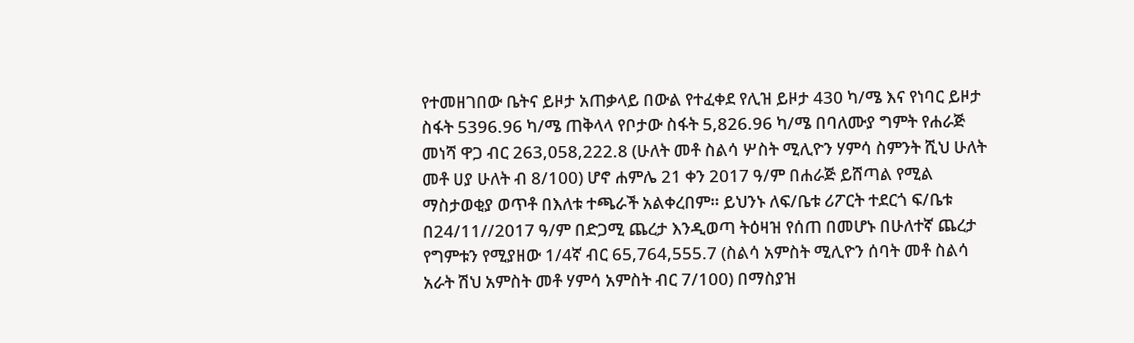የተመዘገበው ቤትና ይዞታ አጠቃላይ በውል የተፈቀደ የሊዝ ይዞታ 430 ካ/ሜ እና የነባር ይዞታ ስፋት 5396.96 ካ/ሜ ጠቅላላ የቦታው ስፋት 5,826.96 ካ/ሜ በባለሙያ ግምት የሐራጅ መነሻ ዋጋ ብር 263,058,222.8 (ሁለት መቶ ስልሳ ሦስት ሚሊዮን ሃምሳ ስምንት ሺህ ሁለት መቶ ሀያ ሁለት ብ 8/100) ሆኖ ሐምሌ 21 ቀን 2017 ዓ/ም በሐራጅ ይሸጣል የሚል ማስታወቂያ ወጥቶ በእለቱ ተጫራች አልቀረበም። ይህንኑ ለፍ/ቤቱ ሪፖርት ተደርጎ ፍ/ቤቱ በ24/11//2017 ዓ/ም በድጋሚ ጨረታ እንዲወጣ ትዕዛዝ የሰጠ በመሆኑ በሁለተኛ ጨረታ የግምቱን የሚያዘው 1/4ኛ ብር 65,764,555.7 (ስልሳ አምስት ሚሊዮን ሰባት መቶ ስልሳ አራት ሽህ አምስት መቶ ሃምሳ አምስት ብር 7/100) በማስያዝ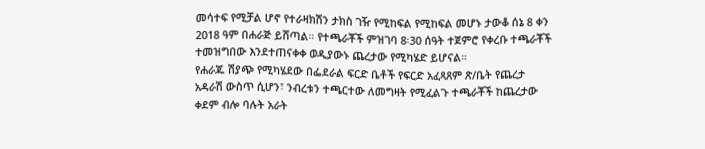መሳተፍ የሚቻል ሆኖ የተራዛክሽን ታክስ ገዥ የሚከፍል የሚከፍል መሆኑ ታውቆ ሰኔ 8 ቀን 2018 ዓም በሐራጅ ይሸጣል። የተጫራቾች ምዝገባ 8፡30 ሰዓት ተጀምሮ የቀረቡ ተጫራቾች ተመዝግበው እንደተጠናቀቀ ወዲያውኑ ጨረታው የሚካሄድ ይሆናል።
የሐራጁ ሽያጭ የሚካሄደው በፌደራል ፍርድ ቤቶች የፍርድ አፈጻጸም ጽ/ቤት የጨረታ አዳራሽ ውስጥ ሲሆን፣ ንብረቱን ተጫርተው ለመግዛት የሚፈልጉ ተጫራቾች ከጨረታው ቀደም ብሎ ባሉት አራት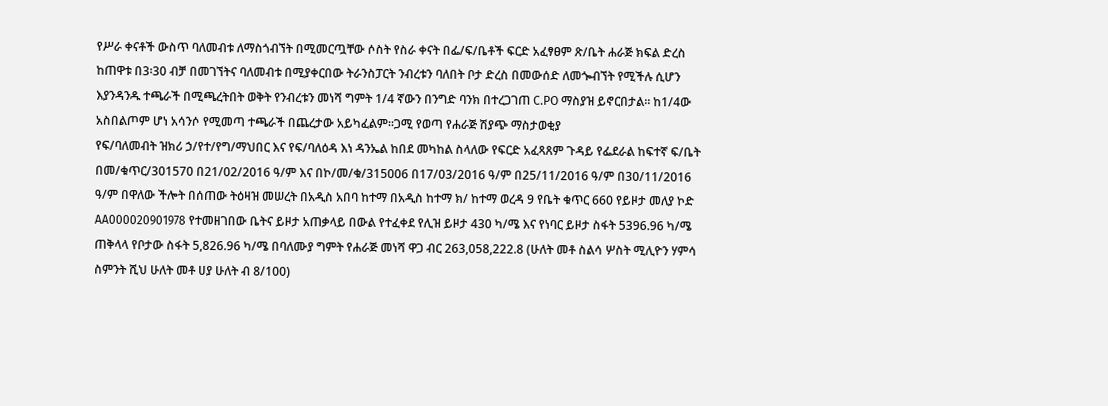የሥራ ቀናቶች ውስጥ ባለመብቱ ለማስጎብኘት በሚመርጧቸው ሶስት የስራ ቀናት በፌ/ፍ/ቤቶች ፍርድ አፈፃፀም ጽ/ቤት ሐራጅ ክፍል ድረስ ከጠዋቱ በ3፡30 ብቻ በመገኘትና ባለመብቱ በሚያቀርበው ትራንስፓርት ንብረቱን ባለበት ቦታ ድረስ በመውሰድ ለመጐብኘት የሚችሉ ሲሆን እያንዳንዱ ተጫራች በሚጫረትበት ወቅት የንብረቱን መነሻ ግምት 1/4 ኛውን በንግድ ባንክ በተረጋገጠ C.PO ማስያዝ ይኖርበታል። ከ1/4ው አስበልጦም ሆነ አሳንሶ የሚመጣ ተጫራች በጨረታው አይካፈልም።ጋሚ የወጣ የሐራጅ ሽያጭ ማስታወቂያ
የፍ/ባለመብት ዝክሪ ኃ/የተ/የግ/ማህበር እና የፍ/ባለዕዳ እነ ዳንኤል ከበደ መካከል ስላለው የፍርድ አፈጻጸም ጉዳይ የፌደራል ከፍተኛ ፍ/ቤት በመ/ቁጥር/301570 በ21/02/2016 ዓ/ም እና በኮ/መ/ቁ/315006 በ17/03/2016 ዓ/ም በ25/11/2016 ዓ/ም በ30/11/2016 ዓ/ም በዋለው ችሎት በሰጠው ትዕዛዝ መሠረት በአዲስ አበባ ከተማ በአዲስ ከተማ ክ/ ከተማ ወረዳ 9 የቤት ቁጥር 660 የይዞታ መለያ ኮድ AA000020901978 የተመዘገበው ቤትና ይዞታ አጠቃላይ በውል የተፈቀደ የሊዝ ይዞታ 430 ካ/ሜ እና የነባር ይዞታ ስፋት 5396.96 ካ/ሜ ጠቅላላ የቦታው ስፋት 5,826.96 ካ/ሜ በባለሙያ ግምት የሐራጅ መነሻ ዋጋ ብር 263,058,222.8 (ሁለት መቶ ስልሳ ሦስት ሚሊዮን ሃምሳ ስምንት ሺህ ሁለት መቶ ሀያ ሁለት ብ 8/100)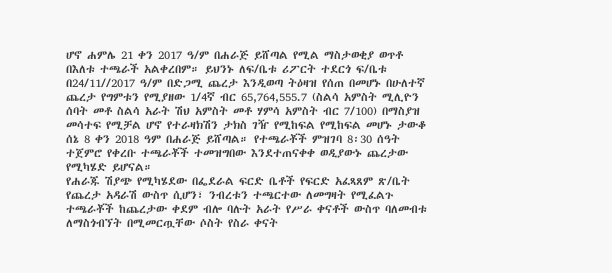ሆኖ ሐምሌ 21 ቀን 2017 ዓ/ም በሐራጅ ይሸጣል የሚል ማስታወቂያ ወጥቶ በእለቱ ተጫራች አልቀረበም። ይህንኑ ለፍ/ቤቱ ሪፖርት ተደርጎ ፍ/ቤቱ በ24/11//2017 ዓ/ም በድጋሚ ጨረታ እንዲወጣ ትዕዛዝ የሰጠ በመሆኑ በሁለተኛ ጨረታ የግምቱን የሚያዘው 1/4ኛ ብር 65,764,555.7 (ስልሳ አምስት ሚሊዮን ሰባት መቶ ስልሳ አራት ሽህ አምስት መቶ ሃምሳ አምስት ብር 7/100) በማስያዝ መሳተፍ የሚቻል ሆኖ የተራዛክሽን ታክስ ገዥ የሚከፍል የሚከፍል መሆኑ ታውቆ ሰኔ 8 ቀን 2018 ዓም በሐራጅ ይሸጣል። የተጫራቾች ምዝገባ 8፡30 ሰዓት ተጀምሮ የቀረቡ ተጫራቾች ተመዝግበው እንደተጠናቀቀ ወዲያውኑ ጨረታው የሚካሄድ ይሆናል።
የሐራጁ ሽያጭ የሚካሄደው በፌደራል ፍርድ ቤቶች የፍርድ አፈጻጸም ጽ/ቤት የጨረታ አዳራሽ ውስጥ ሲሆን፣ ንብረቱን ተጫርተው ለመግዛት የሚፈልጉ ተጫራቾች ከጨረታው ቀደም ብሎ ባሉት አራት የሥራ ቀናቶች ውስጥ ባለመብቱ ለማስጎብኘት በሚመርጧቸው ሶስት የስራ ቀናት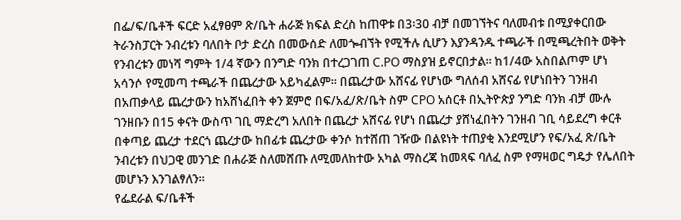በፌ/ፍ/ቤቶች ፍርድ አፈፃፀም ጽ/ቤት ሐራጅ ክፍል ድረስ ከጠዋቱ በ3፡30 ብቻ በመገኘትና ባለመብቱ በሚያቀርበው ትራንስፓርት ንብረቱን ባለበት ቦታ ድረስ በመውሰድ ለመጐብኘት የሚችሉ ሲሆን እያንዳንዱ ተጫራች በሚጫረትበት ወቅት የንብረቱን መነሻ ግምት 1/4 ኛውን በንግድ ባንክ በተረጋገጠ C.PO ማስያዝ ይኖርበታል። ከ1/4ው አስበልጦም ሆነ አሳንሶ የሚመጣ ተጫራች በጨረታው አይካፈልም። በጨረታው አሸናፊ የሆነው ግለሰብ አሸናፊ የሆነበትን ገንዘብ በአጠቃላይ ጨረታውን ከአሸነፈበት ቀን ጀምሮ በፍ/አፈ/ጽ/ቤት ስም CPO አሰርቶ በኢትዮጵያ ንግድ ባንክ ብቻ ሙሉ ገንዘቡን በ15 ቀናት ውስጥ ገቢ ማድረግ አለበት በጨረታ አሸናፊ የሆነ በጨረታ ያሸነፈበትን ገንዘብ ገቢ ሳይደረግ ቀርቶ በቀጣይ ጨረታ ተደርጎ ጨረታው ከበፊቱ ጨረታው ቀንሶ ከተሸጠ ገዥው በልዩነት ተጠያቂ እንደሚሆን የፍ/አፈ ጽ/ቤት ንብረቱን በህጋዊ መንገድ በሐራጅ ስለመሸጡ ለሚመለከተው አካል ማስረጃ ከመጻፍ ባለፈ ስም የማዛወር ግዴታ የሌለበት መሆኑን እንገልፃለን።
የፌደራል ፍ/ቤቶች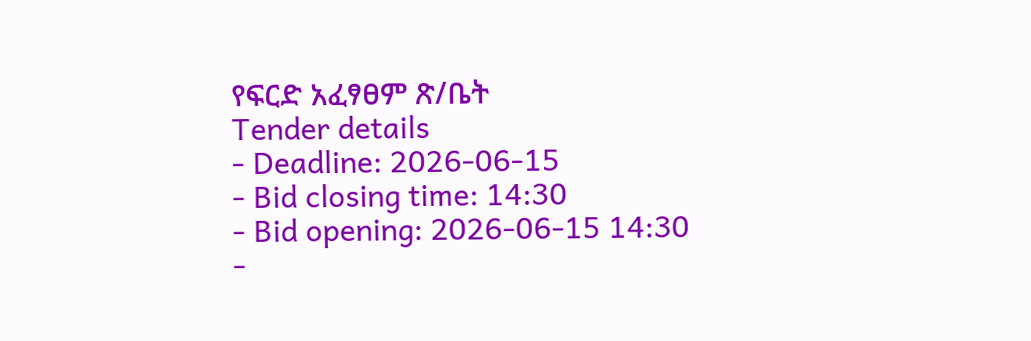የፍርድ አፈፃፀም ጽ/ቤት
Tender details
- Deadline: 2026-06-15
- Bid closing time: 14:30
- Bid opening: 2026-06-15 14:30
-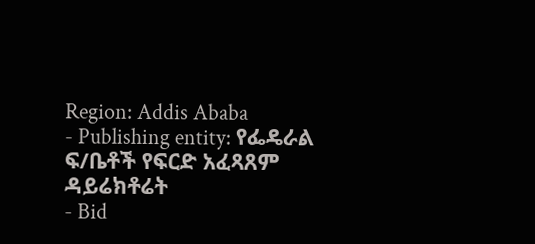Region: Addis Ababa
- Publishing entity: የፌዴራል ፍ/ቤቶች የፍርድ አፈጻጸም ዳይሬክቶሬት
- Bid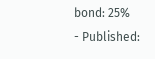bond: 25%
- Published: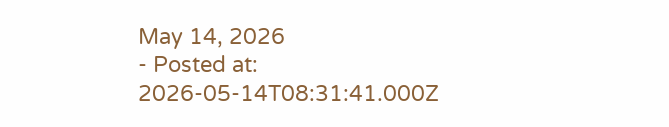May 14, 2026
- Posted at: 2026-05-14T08:31:41.000Z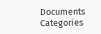Documents
Categories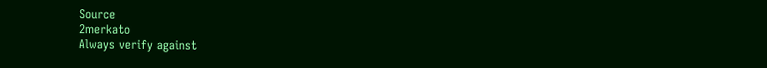Source
2merkato
Always verify against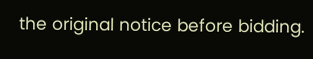the original notice before bidding.